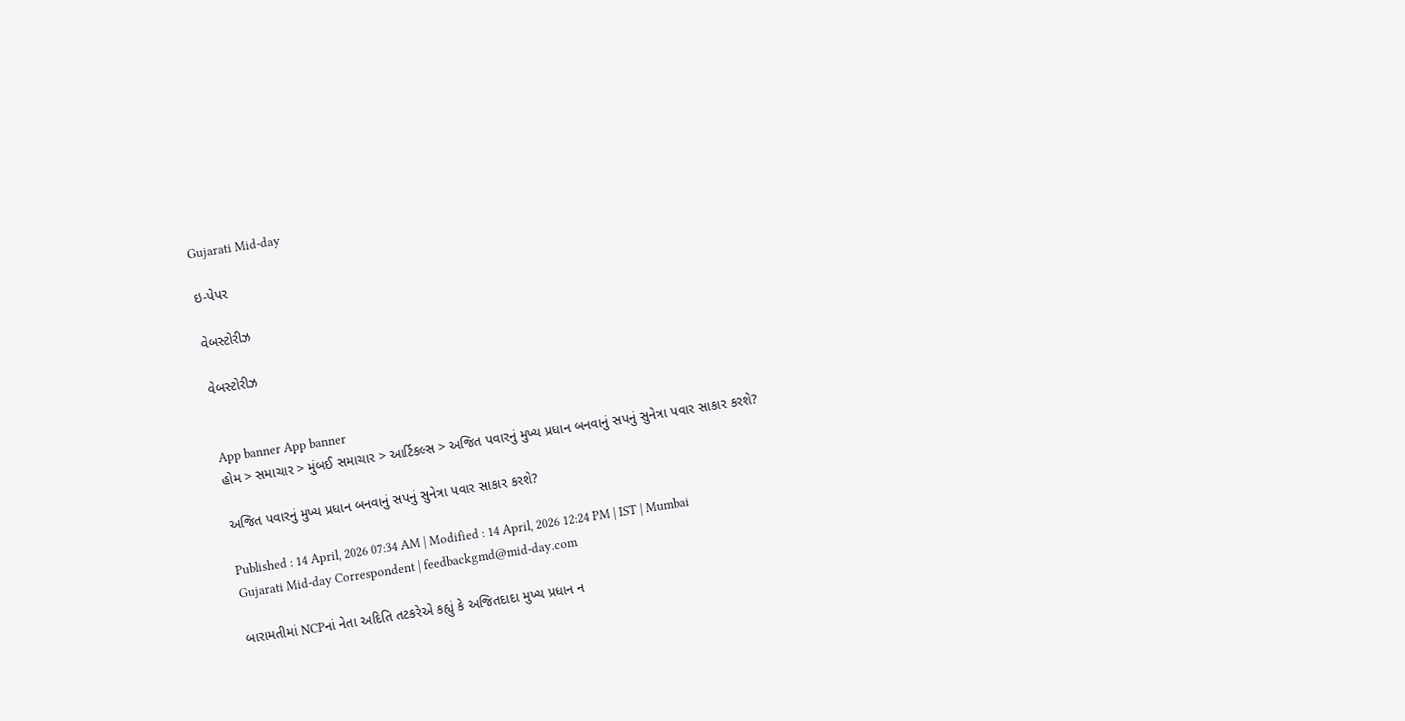Gujarati Mid-day

ઇ-પેપર

વેબસ્ટોરીઝ

વેબસ્ટોરીઝ


App banner App banner
હોમ > સમાચાર > મુંબઈ સમાચાર > આર્ટિકલ્સ > અજિત પવારનું મુખ્ય પ્રધાન બનવાનું સપનું સુનેત્રા પવાર સાકાર કરશે?

અજિત પવારનું મુખ્ય પ્રધાન બનવાનું સપનું સુનેત્રા પવાર સાકાર કરશે?

Published : 14 April, 2026 07:34 AM | Modified : 14 April, 2026 12:24 PM | IST | Mumbai
Gujarati Mid-day Correspondent | feedbackgmd@mid-day.com

બારામતીમાં NCPનાં નેતા અદિતિ તટકરેએ કહ્યું કે અજિતદાદા મુખ્ય પ્રધાન ન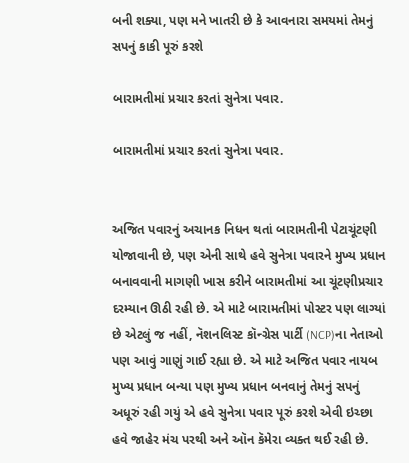બની શક્યા, પણ મને ખાતરી છે કે આવનારા સમયમાં તેમનું સપનું કાકી પૂરું કરશે

બારામતીમાં પ્રચાર કરતાં સુનેત્રા પવાર.

બારામતીમાં પ્રચાર કરતાં સુનેત્રા પવાર.


અજિત પવારનું અચાનક નિધન થતાં બારામતીની પેટાચૂંટણી યોજાવાની છે, પણ એની સાથે હવે સુનેત્રા પવારને મુખ્ય પ્રધાન બનાવવાની માગણી ખાસ કરીને બારામતીમાં આ ચૂંટણીપ્રચાર દરમ્યાન ઊઠી રહી છે. એ માટે બારામતીમાં પોસ્ટર પણ લાગ્યાં છે એટલું જ નહીં, નૅશનલિસ્ટ કૉન્ગ્રેસ પાર્ટી (NCP)ના નેતાઓ પણ આવું ગાણું ગાઈ રહ્યા છે. એ માટે અજિત પવાર નાયબ મુખ્ય પ્રધાન બન્યા પણ મુખ્ય પ્રધાન બનવાનું તેમનું સપનું અધૂરું રહી ગયું એ હવે સુનેત્રા પવાર પૂરું કરશે એવી ઇચ્છા હવે જાહેર મંચ પરથી અને ઑન કૅમેરા વ્યક્ત થઈ રહી છે.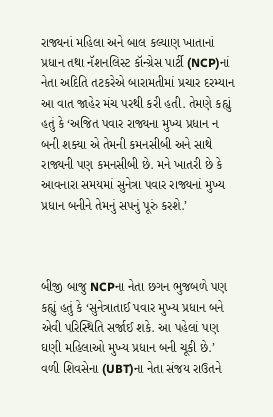રાજ્યનાં મહિલા અને બાલ કલ્યાણ ખાતાનાં પ્રધાન તથા નૅશનલિસ્ટ કૉન્ગ્રેસ પાર્ટી (NCP)નાં નેતા અદિતિ તટકરેએ બારામતીમાં પ્રચાર દરમ્યાન આ વાત જાહેર મંચ પરથી કરી હતી. તેમણે કહ્યું હતું કે ‘અજિત પવાર રાજ્યના મુખ્ય પ્રધાન ન બની શક્યા એ તેમની કમનસીબી અને સાથે રાજ્યની પણ કમનસીબી છે. મને ખાતરી છે કે આવનારા સમયમાં સુનેત્રા પવાર રાજ્યનાં મુખ્ય પ્રધાન બનીને તેમનું સપનું પૂરું કરશે.’



બીજી બાજુ NCPના નેતા છગન ભુજબળે પણ કહ્યું હતું કે ‘સુનેત્રાતાઈ પવાર મુખ્ય પ્રધાન બને એવી પરિસ્થિતિ સર્જાઈ શકે. આ પહેલાં પણ ઘણી મહિલાઓ મુખ્ય પ્રધાન બની ચૂકી છે.’
વળી શિવસેના (UBT)ના નેતા સંજય રાઉતને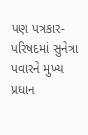પણ પત્રકાર-પરિષદમાં સુનેત્રા પવારને મુખ્ય પ્રધાન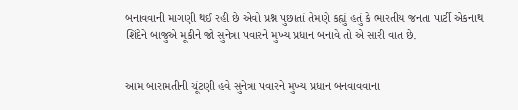બનાવવાની માગણી થઈ રહી છે એવો પ્રશ્ન પુછાતાં તેમણે કહ્યું હતું કે ભારતીય જનતા પાર્ટી એકનાથ શિંદેને બાજુએ મૂકીને જો સુનેત્રા પવારને મુખ્ય પ્રધાન બનાવે તો એ સારી વાત છે.


આમ બારામતીની ચૂંટણી હવે સુનેત્રા પવારને મુખ્ય પ્રધાન બનવાવવાના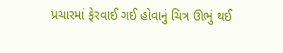પ્રચારમાં ફેરવાઈ ગઈ હોવાનું ચિત્ર ઊભું થઈ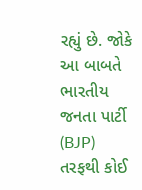રહ્યું છે. જોકે આ બાબતે ભારતીય જનતા પાર્ટી (BJP) તરફથી કોઈ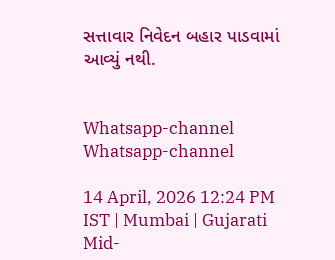સત્તાવાર નિવેદન બહાર પાડવામાં આવ્યું નથી.


Whatsapp-channel Whatsapp-channel

14 April, 2026 12:24 PM IST | Mumbai | Gujarati Mid-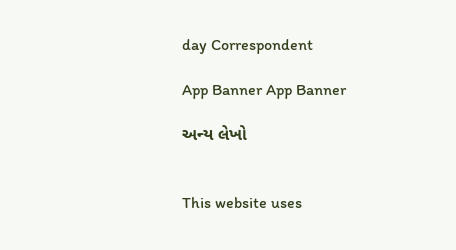day Correspondent

App Banner App Banner

અન્ય લેખો


This website uses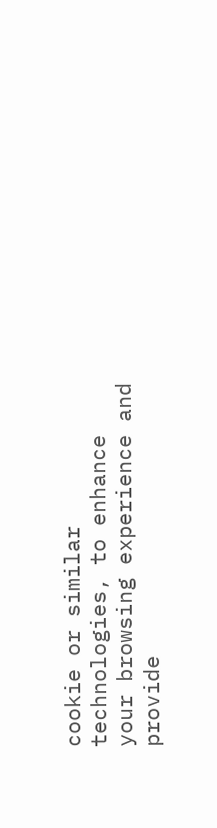cookie or similar technologies, to enhance your browsing experience and provide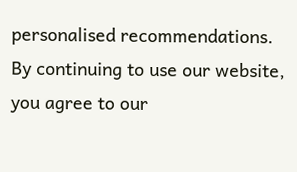personalised recommendations. By continuing to use our website, you agree to our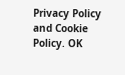Privacy Policy and Cookie Policy. OK